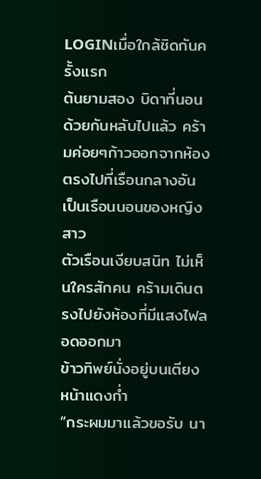LOGINเมื่อใกล้ชิดกันครั้งแรก
ต้นยามสอง บิดาที่นอนด้วยกันหลับไปแล้ว คร้ามค่อยๆก้าวออกจากห้อง ตรงไปที่เรือนกลางอันเป็นเรือนนอนของหญิงสาว
ตัวเรือนเงียบสนิท ไม่เห็นใครสักคน คร้ามเดินตรงไปยังห้องที่มีแสงไฟลอดออกมา
ข้าวทิพย์นั่งอยู่บนเตียง หน้าแดงก่ำ
“กระผมมาแล้วขอรับ นา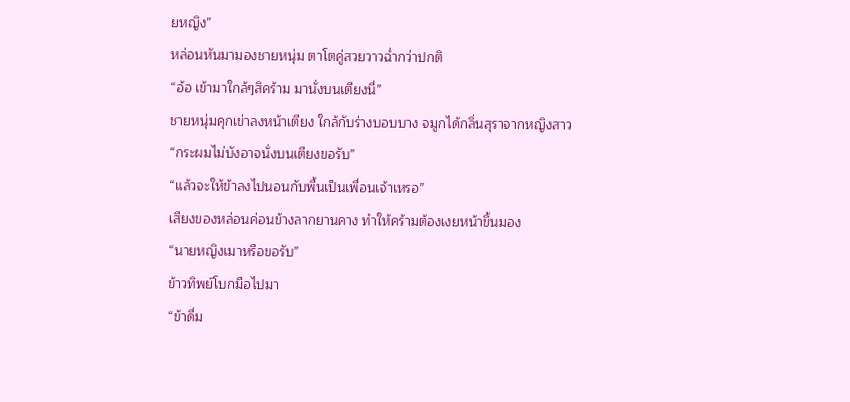ยหญิง”
หล่อนหันมามองชายหนุ่ม ตาโตคู่สวยวาวฉ่ำกว่าปกติ
“อ้อ เข้ามาใกล้ๆสิคร้าม มานั่งบนเตียงนี่”
ชายหนุ่มคุกเข่าลงหน้าเตียง ใกล้กับร่างบอบบาง จมูกได้กลิ่นสุราจากหญิงสาว
“กระผมไม่บังอาจนั่งบนเตียงขอรับ”
“แล้วจะให้ข้าลงไปนอนกับพื้นเป็นเพื่อนเจ้าเหรอ”
เสียงของหล่อนค่อนข้างลากยานคาง ทำให้คร้ามต้องเงยหน้าขึ้นมอง
“นายหญิงเมาหรือขอรับ”
ข้าวทิพย์โบกมือไปมา
“ข้าดื่ม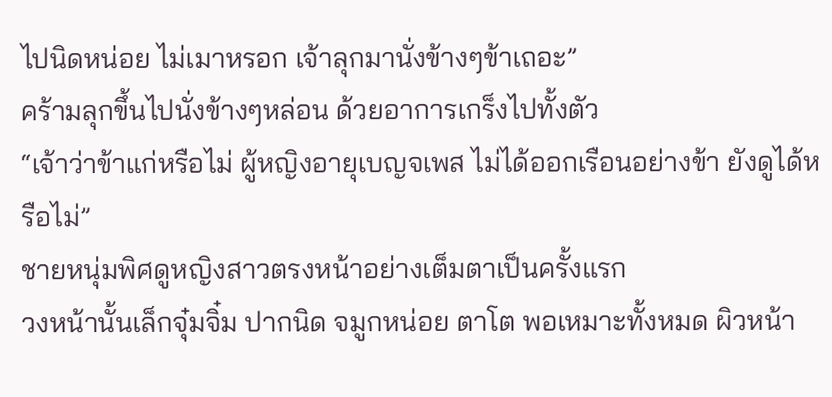ไปนิดหน่อย ไม่เมาหรอก เจ้าลุกมานั่งข้างๆข้าเถอะ”
คร้ามลุกขึ้นไปนั่งข้างๆหล่อน ด้วยอาการเกร็งไปทั้งตัว
“เจ้าว่าข้าแก่หรือไม่ ผู้หญิงอายุเบญจเพส ไม่ได้ออกเรือนอย่างข้า ยังดูได้หรือไม่”
ชายหนุ่มพิศดูหญิงสาวตรงหน้าอย่างเต็มตาเป็นครั้งแรก
วงหน้านั้นเล็กจุ๋มจิ๋ม ปากนิด จมูกหน่อย ตาโต พอเหมาะทั้งหมด ผิวหน้า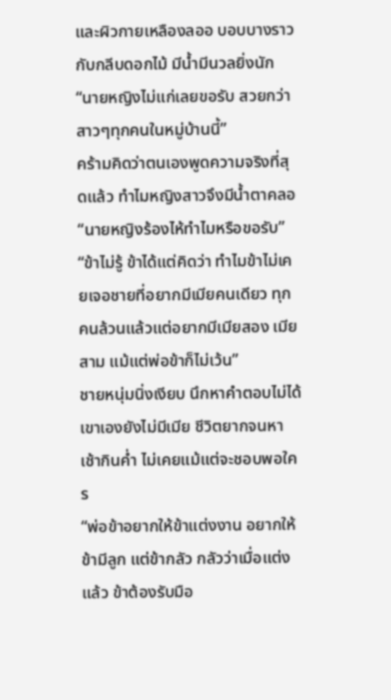และผิวกายเหลืองลออ บอบบางราวกับกลีบดอกไม้ มีน้ำมีนวลยิ่งนัก
“นายหญิงไม่แก่เลยขอรับ สวยกว่าสาวๆทุกคนในหมู่บ้านนี้”
คร้ามคิดว่าตนเองพูดความจริงที่สุดแล้ว ทำไมหญิงสาวจึงมีน้ำตาคลอ
“นายหญิงร้องไห้ทำไมหรือขอรับ”
“ข้าไม่รู้ ข้าได้แต่คิดว่า ทำไมข้าไม่เคยเจอชายที่อยากมีเมียคนเดียว ทุกคนล้วนแล้วแต่อยากมีเมียสอง เมียสาม แม้แต่พ่อข้าก็ไม่เว้น”
ชายหนุ่มนิ่งเงียบ นึกหาคำตอบไม่ได้ เขาเองยังไม่มีเมีย ชีวิตยากจนหาเช้ากินค่ำ ไม่เคยแม้แต่จะชอบพอใคร
“พ่อข้าอยากให้ข้าแต่งงาน อยากให้ข้ามีลูก แต่ข้ากลัว กลัวว่าเมื่อแต่งแล้ว ข้าต้องรับมือ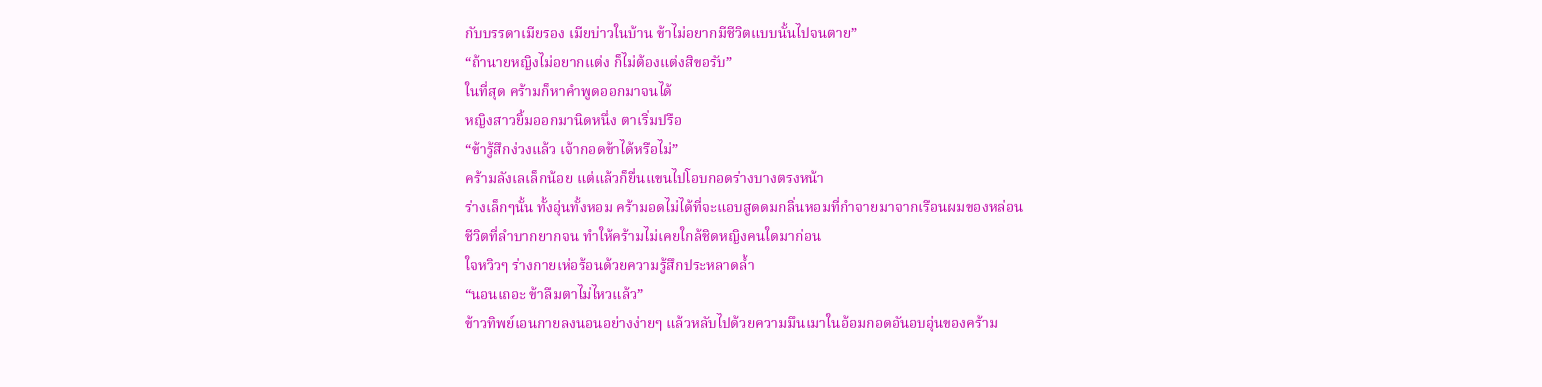กับบรรดาเมียรอง เมียบ่าวในบ้าน ข้าไม่อยากมีชีวิตแบบนั้นไปจนตาย”
“ถ้านายหญิงไม่อยากแต่ง ก็ไม่ต้องแต่งสิขอรับ”
ในที่สุด คร้ามก็หาคำพูดออกมาจนได้
หญิงสาวยิ้มออกมานิดหนึ่ง ตาเริ่มปรือ
“ข้ารู้สึกง่วงแล้ว เจ้ากอดข้าได้หรือไม่”
คร้ามลังเลเล็กน้อย แต่แล้วก็ยื่นแขนไปโอบกอดร่างบางตรงหน้า
ร่างเล็กๆนั้น ทั้งอุ่นทั้งหอม คร้ามอดไม่ได้ที่จะแอบสูดดมกลิ่นหอมที่กำจายมาจากเรือนผมของหล่อน
ชีวิตที่ลำบากยากจน ทำให้คร้ามไม่เคยใกล้ชิดหญิงคนใดมาก่อน
ใจหวิวๆ ร่างกายเห่อร้อนด้วยความรู้สึกประหลาดล้ำ
“นอนเถอะ ข้าลืมตาไม่ไหวแล้ว”
ข้าวทิพย์เอนกายลงนอนอย่างง่ายๆ แล้วหลับไปด้วยความมึนเมาในอ้อมกอดอันอบอุ่นของคร้าม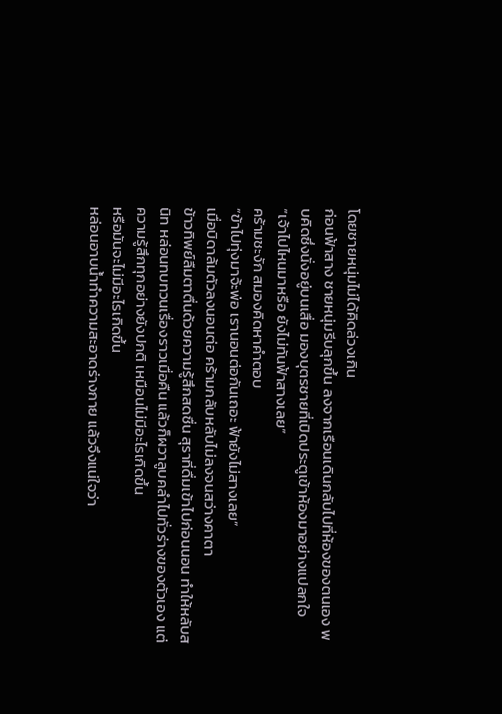โดยชายหนุ่มไม่ได้คิดล่วงเกิน
ก่อนฟ้าสาง ชายหนุ่มรีบลุกขึ้น ลงจากเรือนเดินกลับไปที่ห้องของตนเอง พบคิดซึ่งนั่งอยู่บนเสื่อ มองบุตรชายที่เปิดประตูเข้าห้องมาอย่างแปลกใจ
“เจ้าไปไหนมาหรือ ยังไม่ทันฟ้าสางเลย”
คร้ามชะงัก สมองคิดหาคำตอบ
“ข้าไปทุ่งมาจ้ะพ่อ เรานอนต่อกันเถอะ ฟ้ายังไม่สางเลย”
เมื่อบิดาล้มตัวลงนอนต่อ คร้ามกลับหลับไม่ลงจนสว่างคาตา
ข้าวทิพย์ลืมตาตื่นด้วยความรู้สึกสดชื่น สุราที่ดื่มเข้าไปก่อนนอน ทำให้หลับสนิท หล่อนทบทวนเรื่องราวเมื่อคืน แล้วก็ผวาลูบคลำไปทั่วร่างของตัวเอง แต่ความรู้สึกทุกอย่างยังปกติ เหมือนไม่มีอะไรเกิดขึ้น
หรือมันจะไม่มีอะไรเกิดขึ้น
หล่อนอาบน้ำทำความสะอาดร่างกาย แล้วจึงแน่ใจว่า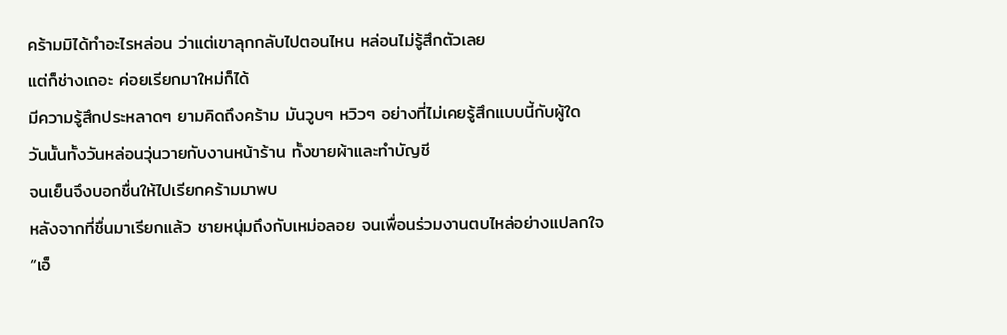คร้ามมิได้ทำอะไรหล่อน ว่าแต่เขาลุกกลับไปตอนไหน หล่อนไม่รู้สึกตัวเลย
แต่ก็ช่างเถอะ ค่อยเรียกมาใหม่ก็ได้
มีความรู้สึกประหลาดๆ ยามคิดถึงคร้าม มันวูบๆ หวิวๆ อย่างที่ไม่เคยรู้สึกแบบนี้กับผู้ใด
วันนั้นทั้งวันหล่อนวุ่นวายกับงานหน้าร้าน ทั้งขายผ้าและทำบัญชี
จนเย็นจึงบอกชื่นให้ไปเรียกคร้ามมาพบ
หลังจากที่ชื่นมาเรียกแล้ว ชายหนุ่มถึงกับเหม่อลอย จนเพื่อนร่วมงานตบไหล่อย่างแปลกใจ
“เอ็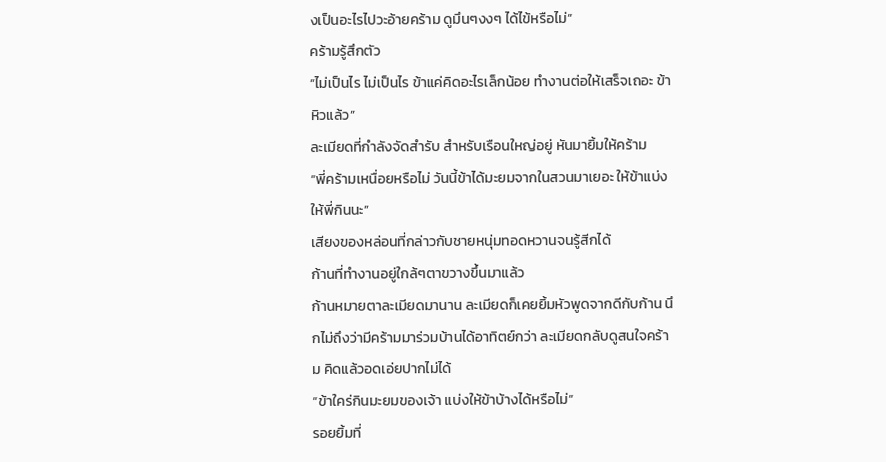งเป็นอะไรไปวะอ้ายคร้าม ดูมึนๆงงๆ ได้ไข้หรือไม่”
คร้ามรู้สึกตัว
“ไม่เป็นไร ไม่เป็นไร ข้าแค่คิดอะไรเล็กน้อย ทำงานต่อให้เสร็จเถอะ ข้าหิวแล้ว”
ละเมียดที่กำลังจัดสำรับ สำหรับเรือนใหญ่อยู่ หันมายิ้มให้คร้าม
“พี่คร้ามเหนื่อยหรือไม่ วันนี้ข้าได้มะยมจากในสวนมาเยอะ ให้ข้าแบ่งให้พี่กินนะ”
เสียงของหล่อนที่กล่าวกับชายหนุ่มทอดหวานจนรู้สีกได้
ก้านที่ทำงานอยู่ใกล้ๆตาขวางขึ้นมาแล้ว
ก้านหมายตาละเมียดมานาน ละเมียดก็เคยยิ้มหัวพูดจากดีกับก้าน นึกไม่ถึงว่ามีคร้ามมาร่วมบ้านได้อาทิตย์กว่า ละเมียดกลับดูสนใจคร้าม คิดแล้วอดเอ่ยปากไม่ได้
“ข้าใคร่กินมะยมของเจ้า แบ่งให้ข้าบ้างได้หรือไม่”
รอยยิ้มที่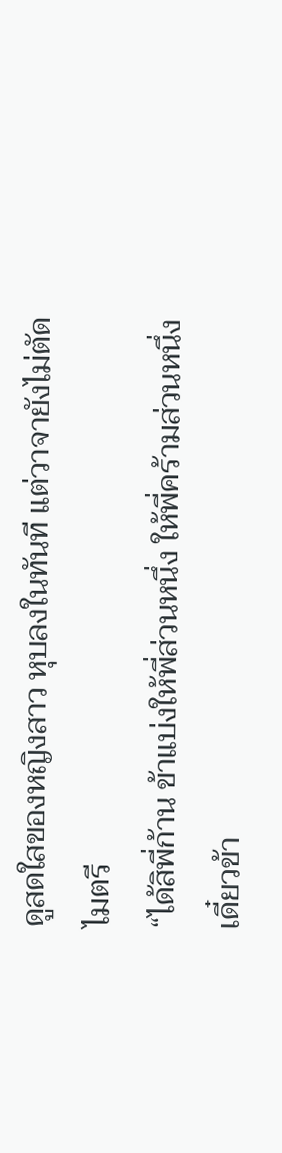ดูสดใสของหญิงสาว หุบลงในทันที แต่วาจายังไม่ตัดไมตรี
“ได้สิพี่ก้าน ข้าแบ่งให้พี่ส่วนหนึ่ง ให้พี่คร้ามส่วนหนึ่ง เดี๋ยวข้า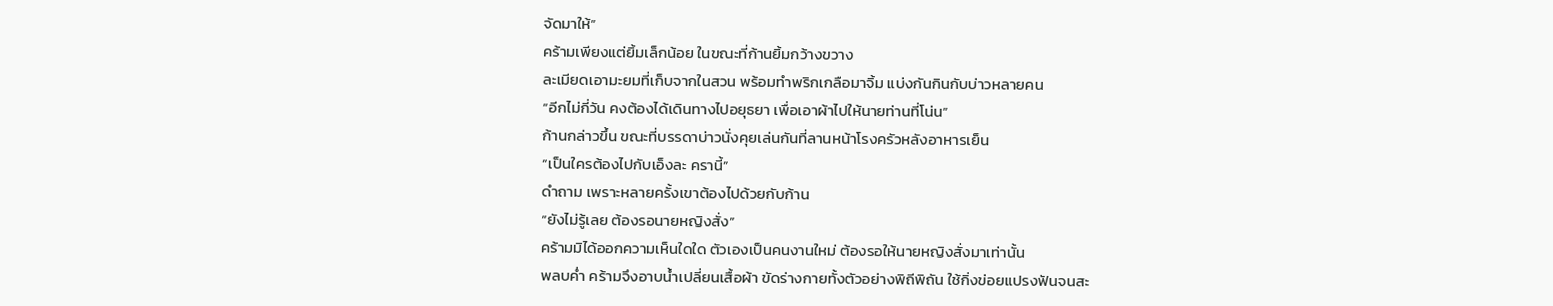จัดมาให้”
คร้ามเพียงแต่ยิ้มเล็กน้อย ในขณะที่ก้านยิ้มกว้างขวาง
ละเมียดเอามะยมที่เก็บจากในสวน พร้อมทำพริกเกลือมาจิ้ม แบ่งกันกินกับบ่าวหลายคน
“อีกไม่กี่วัน คงต้องได้เดินทางไปอยุธยา เพื่อเอาผ้าไปให้นายท่านที่โน่น”
ก้านกล่าวขึ้น ขณะที่บรรดาบ่าวนั่งคุยเล่นกันที่ลานหน้าโรงครัวหลังอาหารเย็น
“เป็นใครต้องไปกับเอ็งละ ครานี้”
ดำถาม เพราะหลายครั้งเขาต้องไปด้วยกับก้าน
“ยังไม่รู้เลย ต้องรอนายหญิงสั่ง”
คร้ามมิได้ออกความเห็นใดใด ตัวเองเป็นคนงานใหม่ ต้องรอให้นายหญิงสั่งมาเท่านั้น
พลบค่ำ คร้ามจึงอาบน้ำเปลี่ยนเสื้อผ้า ขัดร่างกายทั้งตัวอย่างพิถีพิถัน ใช้กิ่งข่อยแปรงฟันจนสะ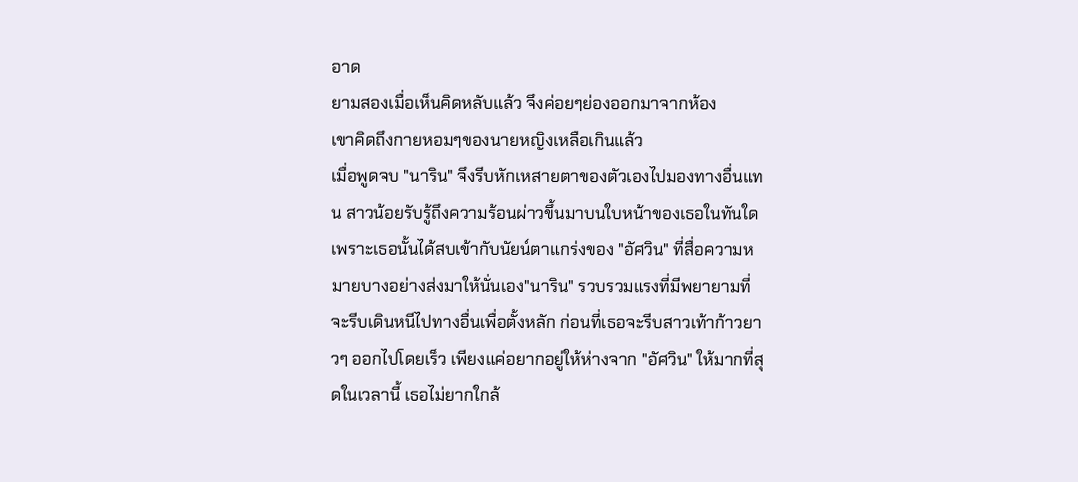อาด
ยามสองเมื่อเห็นคิดหลับแล้ว จึงค่อยๆย่องออกมาจากห้อง
เขาคิดถึงกายหอมๆของนายหญิงเหลือเกินแล้ว
เมื่อพูดจบ "นาริน" จึงรีบหักเหสายตาของตัวเองไปมองทางอื่นแทน สาวน้อยรับรู้ถึงความร้อนผ่าวขึ้นมาบนใบหน้าของเธอในทันใด เพราะเธอนั้นได้สบเข้ากับนัยน์ตาแกร่งของ "อัศวิน" ที่สื่อความหมายบางอย่างส่งมาให้นั่นเอง"นาริน" รวบรวมแรงที่มีพยายามที่จะรีบเดินหนีไปทางอื่นเพื่อตั้งหลัก ก่อนที่เธอจะรีบสาวเท้าก้าวยาวๆ ออกไปโดยเร็ว เพียงแค่อยากอยู่ให้ห่างจาก "อัศวิน" ให้มากที่สุดในเวลานี้ เธอไม่ยากใกล้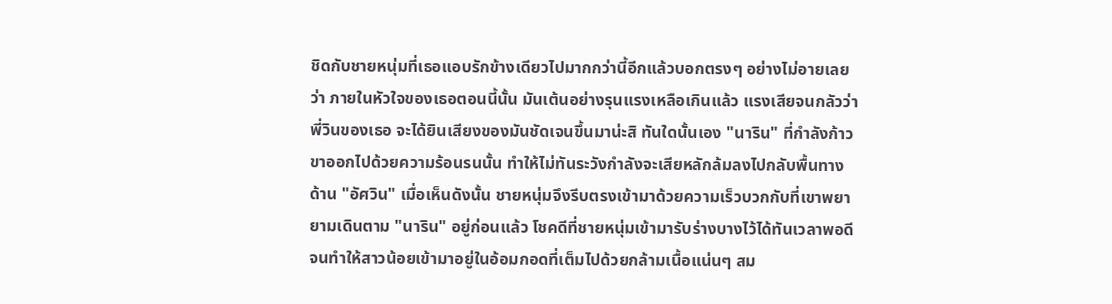ชิดกับชายหนุ่มที่เธอแอบรักข้างเดียวไปมากกว่านี้อีกแล้วบอกตรงๆ อย่างไม่อายเลย ว่า ภายในหัวใจของเธอตอนนี้นั้น มันเต้นอย่างรุนแรงเหลือเกินแล้ว แรงเสียจนกลัวว่าพี่วินของเธอ จะได้ยินเสียงของมันชัดเจนขึ้นมาน่ะสิ ทันใดนั้นเอง "นาริน" ที่กำลังก้าวขาออกไปด้วยความร้อนรนนั้น ทำให้ไม่ทันระวังกำลังจะเสียหลักล้มลงไปกลับพื้นทางด้าน "อัศวิน" เมื่อเห็นดังนั้น ชายหนุ่มจึงรีบตรงเข้ามาด้วยความเร็วบวกกับที่เขาพยายามเดินตาม "นาริน" อยู่ก่อนแล้ว โชคดีที่ชายหนุ่มเข้ามารับร่างบางไว้ได้ทันเวลาพอดี จนทำให้สาวน้อยเข้ามาอยู่ในอ้อมกอดที่เต็มไปด้วยกล้ามเนื้อแน่นๆ สม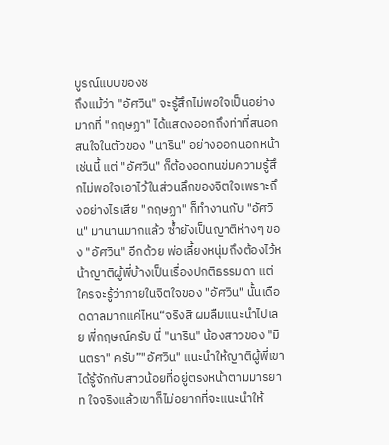บูรณ์แบบของช
ถึงแม้ว่า "อัศวิน" จะรู้สึกไม่พอใจเป็นอย่างมากที่ "กฤษฏา" ได้แสดงออกถึงท่าที่สนอก สนใจในตัวของ "นาริน" อย่างออกนอกหน้าเช่นนี้ แต่ "อัศวิน" ก็ต้องอดทนข่มความรู้สึกไม่พอใจเอาไว้ในส่วนลึกของจิตใจเพราะถึงอย่างไรเสีย "กฤษฏา" ก็ทำงานกับ "อัศวิน" มานานมากแล้ว ซ้ำยังเป็นญาติห่างๆ ของ "อัศวิน" อีกด้วย พ่อเลี้ยงหนุ่มถึงต้องไว้หน้าญาติผู้พี่บ้างเป็นเรื่องปกติธรรมดา แต่ใครจะรู้ว่าภายในจิตใจของ "อัศวิน" นั้นเดือดดาลมากแค่ไหน“จริงสิ ผมลืมแนะนำไปเลย พี่กฤษณ์ครับ นี่ "นาริน" น้องสาวของ "มินตรา" ครับ”"อัศวิน" แนะนำให้ญาติผู้พี่เขาได้รู้จักกับสาวน้อยที่อยู่ตรงหน้าตามมารยาท ใจจริงแล้วเขาก็ไม่อยากที่จะแนะนำให้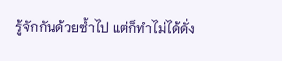รู้จักกันด้วยซ้ำไป แต่ก็ทำไม่ได้ดั่ง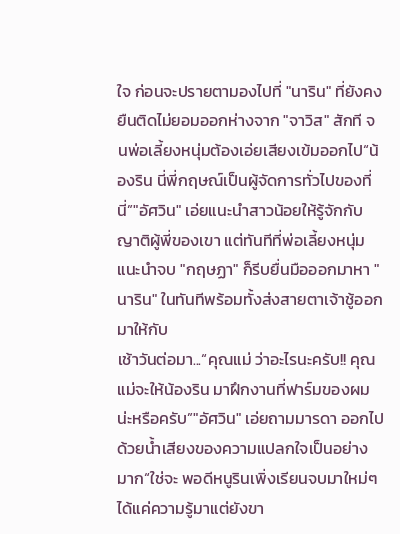ใจ ก่อนจะปรายตามองไปที่ "นาริน" ที่ยังคงยืนติดไม่ยอมออกห่างจาก "จาวิส" สักที จนพ่อเลี้ยงหนุ่มต้องเอ่ยเสียงเข้มออกไป“น้องริน นี่พี่กฤษณ์เป็นผู้จัดการทั่วไปของที่นี่”"อัศวิน" เอ่ยแนะนำสาวน้อยให้รู้จักกับญาติผู้พี่ของเขา แต่ทันทีที่พ่อเลี้ยงหนุ่มแนะนำจบ "กฤษฏา" ก็รีบยื่นมือออกมาหา "นาริน" ในทันทีพร้อมทั้งส่งสายตาเจ้าชู้ออกมาให้กับ
เช้าวันต่อมา...“คุณแม่ ว่าอะไรนะครับ!! คุณแม่จะให้น้องริน มาฝึกงานที่ฟาร์มของผมน่ะหรือครับ”"อัศวิน" เอ่ยถามมารดา ออกไปด้วยน้ำเสียงของความแปลกใจเป็นอย่างมาก“ใช่จะ พอดีหนูรินเพิ่งเรียนจบมาใหม่ๆ ได้แค่ความรู้มาแต่ยังขา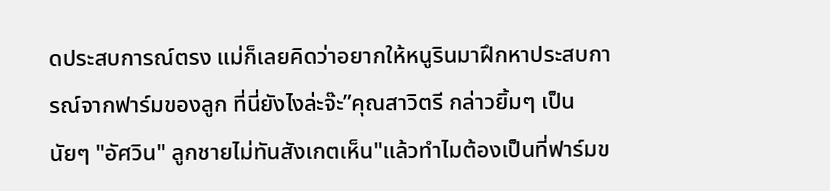ดประสบการณ์ตรง แม่ก็เลยคิดว่าอยากให้หนูรินมาฝึกหาประสบการณ์จากฟาร์มของลูก ที่นี่ยังไงล่ะจ๊ะ”คุณสาวิตรี กล่าวยิ้มๆ เป็นนัยๆ "อัศวิน" ลูกชายไม่ทันสังเกตเห็น"แล้วทำไมต้องเป็นที่ฟาร์มข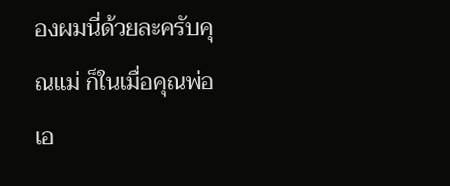องผมนี่ด้วยละครับคุณแม่ ก็ในเมื่อคุณพ่อเอ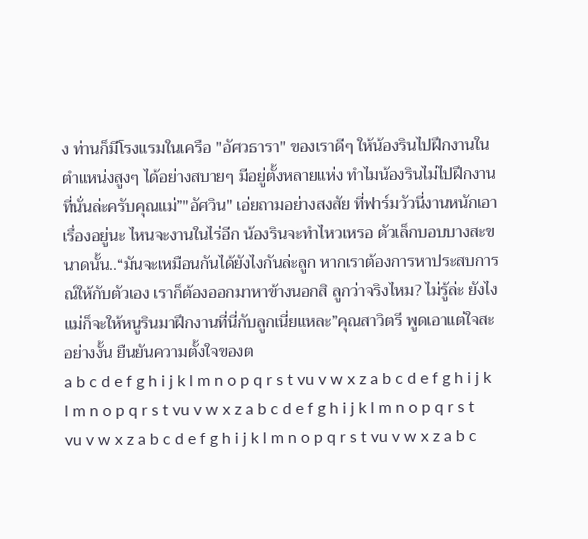ง ท่านก็มีโรงแรมในเครือ "อัศวธารา" ของเราดีๆ ให้น้องรินไปฝึกงานในตำแหน่งสูงๆ ได้อย่างสบายๆ มีอยู่ตั้งหลายแห่ง ทำไมน้องรินไม่ไปฝึกงานที่นั่นล่ะครับคุณแม่”"อัศวิน" เอ่ยถามอย่างสงสัย ที่ฟาร์มวัวนี่งานหนักเอาเรื่องอยู่นะ ไหนจะงานในไร่อีก น้องรินจะทำไหวเหรอ ตัวเล็กบอบบางสะขนาดนั้น..“มันจะเหมือนกันได้ยังไงกันล่ะลูก หากเราต้องการหาประสบการณ์ให้กับตัวเอง เราก็ต้องออกมาหาข้างนอกสิ ลูกว่าจริงไหม? ไม่รู้ล่ะ ยังไงแม่ก็จะให้หนูรินมาฝึกงานที่นี่กับลูกเนี่ยแหละ”คุณสาวิตรี พูดเอาแต่ใจสะอย่างงั้น ยืนยันความตั้งใจของต
a b c d e f g h i j k l m n o p q r s t vu v w x z a b c d e f g h i j k l m n o p q r s t vu v w x z a b c d e f g h i j k l m n o p q r s t vu v w x z a b c d e f g h i j k l m n o p q r s t vu v w x z a b c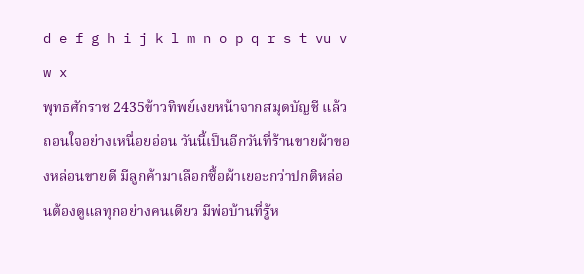d e f g h i j k l m n o p q r s t vu v w x
พุทธศักราช 2435ข้าวทิพย์เงยหน้าจากสมุดบัญชี แล้วถอนใจอย่างเหนื่อยอ่อน วันนี้เป็นอีกวันที่ร้านขายผ้าของหล่อนขายดี มีลูกค้ามาเลือกซื้อผ้าเยอะกว่าปกติหล่อนต้องดูแลทุกอย่างคนเดียว มีพ่อบ้านที่รู้ห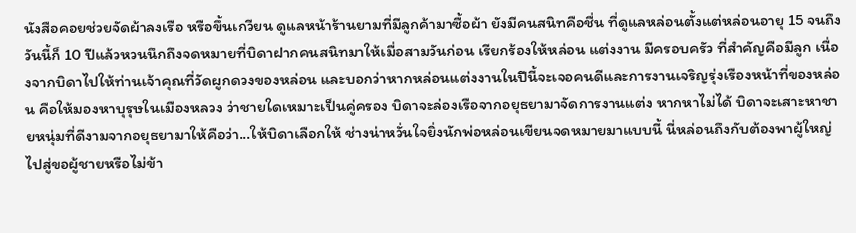นังสือคอยช่วยจัดผ้าลงเรือ หรือขึ้นเกวียน ดูแลหน้าร้านยามที่มีลูกค้ามาซื้อผ้า ยังมีคนสนิทคือชื่น ที่ดูแลหล่อนตั้งแต่หล่อนอายุ 15 จนถึงวันนี้ก็ 10 ปีแล้วหวนนึกถึงจดหมายที่บิดาฝากคนสนิทมาให้เมื่อสามวันก่อน เรียกร้องให้หล่อน แต่งงาน มีครอบครัว ที่สำคัญคือมีลูก เนื่องจากบิดาไปให้ท่านเจ้าคุณที่วัดผูกดวงของหล่อน และบอกว่าหากหล่อนแต่งงานในปีนี้จะเจอคนดีและการงานเจริญรุ่งเรืองหน้าที่ของหล่อน คือให้มองหาบุรุษในเมืองหลวง ว่าชายใดเหมาะเป็นคู่ครอง บิดาจะล่องเรือจากอยุธยามาจัดการงานแต่ง หากหาไม่ได้ บิดาจะเสาะหาชายหนุ่มที่ดีงามจากอยุธยามาให้คือว่า...ให้บิดาเลือกให้ ช่างน่าหวั่นใจยิ่งนักพ่อหล่อนเขียนจดหมายมาแบบนี้ นี่หล่อนถึงกับต้องพาผู้ใหญ่ไปสู่ขอผู้ชายหรือไม่ข้า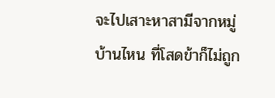จะไปเสาะหาสามีจากหมู่บ้านไหน ที่โสดข้าก็ไม่ถูก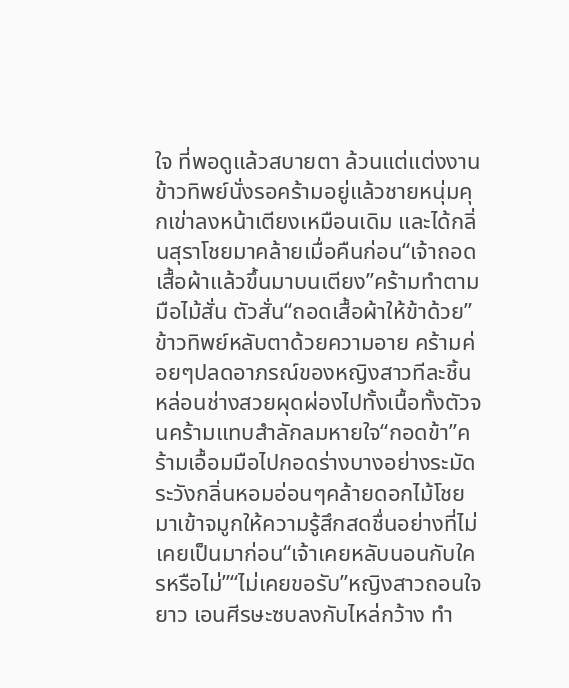ใจ ที่พอดูแล้วสบายตา ล้วนแต่แต่งงาน
ข้าวทิพย์นั่งรอคร้ามอยู่แล้วชายหนุ่มคุกเข่าลงหน้าเตียงเหมือนเดิม และได้กลิ่นสุราโชยมาคล้ายเมื่อคืนก่อน“เจ้าถอดเสื้อผ้าแล้วขึ้นมาบนเตียง”คร้ามทำตาม มือไม้สั่น ตัวสั่น“ถอดเสื้อผ้าให้ข้าด้วย”ข้าวทิพย์หลับตาด้วยความอาย คร้ามค่อยๆปลดอาภรณ์ของหญิงสาวทีละชิ้นหล่อนช่างสวยผุดผ่องไปทั้งเนื้อทั้งตัวจนคร้ามแทบสำลักลมหายใจ“กอดข้า”คร้ามเอื้อมมือไปกอดร่างบางอย่างระมัดระวังกลิ่นหอมอ่อนๆคล้ายดอกไม้โชยมาเข้าจมูกให้ความรู้สึกสดชื่นอย่างที่ไม่เคยเป็นมาก่อน“เจ้าเคยหลับนอนกับใครหรือไม่”“ไม่เคยขอรับ”หญิงสาวถอนใจยาว เอนศีรษะซบลงกับไหล่กว้าง ทำ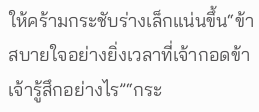ให้คร้ามกระชับร่างเล็กแน่นขึ้น“ข้าสบายใจอย่างยิ่งเวลาที่เจ้ากอดข้า เจ้ารู้สึกอย่างไร”“กระ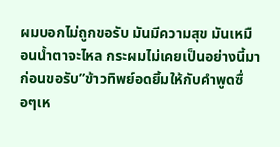ผมบอกไม่ถูกขอรับ มันมีความสุข มันเหมือนน้ำตาจะไหล กระผมไม่เคยเป็นอย่างนี้มาก่อนขอรับ”ข้าวทิพย์อดยิ้มให้กับคำพูดซื่อๆเห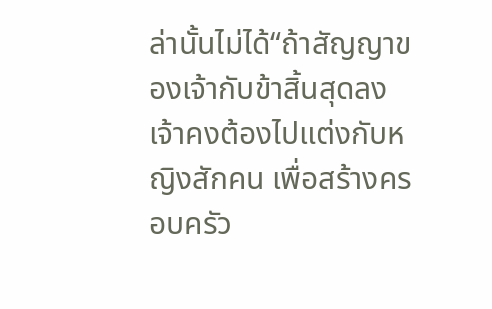ล่านั้นไม่ได้“ถ้าสัญญาของเจ้ากับข้าสิ้นสุดลง เจ้าคงต้องไปแต่งกับหญิงสักคน เพื่อสร้างครอบครัว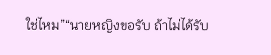ใช่ไหม”“นายหญิงขอรับ ถ้าไม่ได้รับ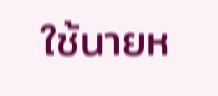ใช้นายห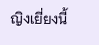ญิงเยี่ยงนี้